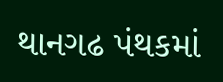થાનગઢ પંથકમાં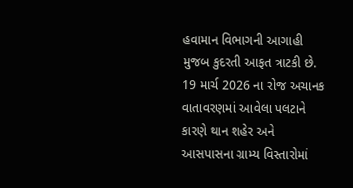હવામાન વિભાગની આગાહી મુજબ કુદરતી આફત ત્રાટકી છે. 19 માર્ચ 2026 ના રોજ અચાનક વાતાવરણમાં આવેલા પલટાને કારણે થાન શહેર અને આસપાસના ગ્રામ્ય વિસ્તારોમાં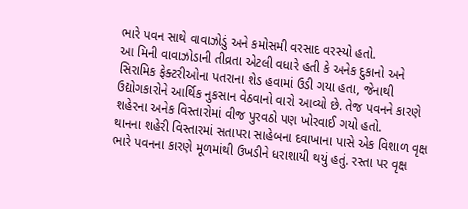ભારે પવન સાથે વાવાઝોડું અને કમોસમી વરસાદ વરસ્યો હતો.
આ મિની વાવાઝોડાની તીવ્રતા એટલી વધારે હતી કે અનેક દુકાનો અને સિરામિક ફેક્ટરીઓના પતરાના શેડ હવામાં ઉડી ગયા હતા, જેનાથી ઉદ્યોગકારોને આર્થિક નુકસાન વેઠવાનો વારો આવ્યો છે. તેજ પવનને કારણે શહેરના અનેક વિસ્તારોમાં વીજ પુરવઠો પણ ખોરવાઈ ગયો હતો.
થાનના શહેરી વિસ્તારમાં સતાપરા સાહેબના દવાખાના પાસે એક વિશાળ વૃક્ષ ભારે પવનના કારણે મૂળમાંથી ઉખડીને ધરાશાયી થયું હતું. રસ્તા પર વૃક્ષ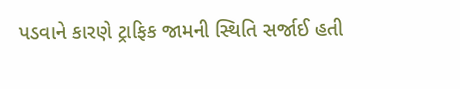પડવાને કારણે ટ્રાફિક જામની સ્થિતિ સર્જાઈ હતી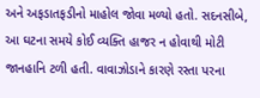અને અફડાતફડીનો માહોલ જોવા મળ્યો હતો. સદનસીબે, આ ઘટના સમયે કોઈ વ્યક્તિ હાજર ન હોવાથી મોટી જાનહાનિ ટળી હતી. વાવાઝોડાને કારણે રસ્તા પરના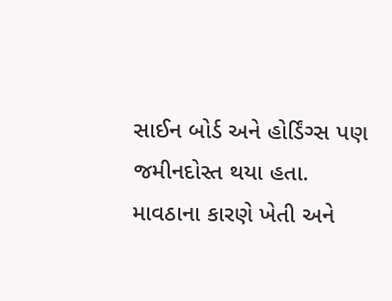સાઈન બોર્ડ અને હોર્ડિંગ્સ પણ જમીનદોસ્ત થયા હતા.
માવઠાના કારણે ખેતી અને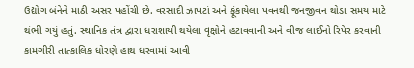ઉદ્યોગ બંનેને માઠી અસર પહોંચી છે. વરસાદી ઝાપટાં અને ફૂંકાયેલા પવનથી જનજીવન થોડા સમય માટે થંભી ગયું હતું. સ્થાનિક તંત્ર દ્વારા ધરાશાયી થયેલા વૃક્ષોને હટાવવાની અને વીજ લાઈનો રિપેર કરવાની કામગીરી તાત્કાલિક ધોરણે હાથ ધરવામાં આવી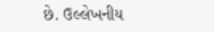છે. ઉલ્લેખનીય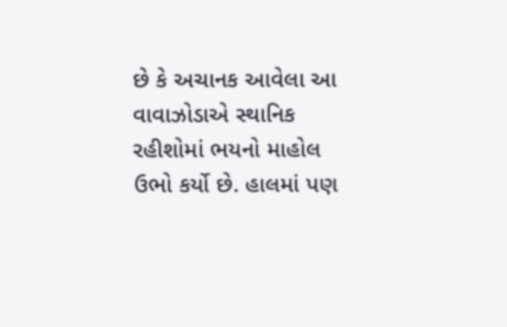છે કે અચાનક આવેલા આ વાવાઝોડાએ સ્થાનિક રહીશોમાં ભયનો માહોલ ઉભો કર્યો છે. હાલમાં પણ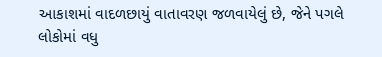આકાશમાં વાદળછાયું વાતાવરણ જળવાયેલું છે, જેને પગલે લોકોમાં વધુ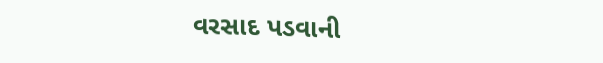વરસાદ પડવાની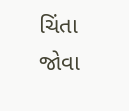ચિંતા જોવા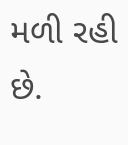મળી રહી છે.